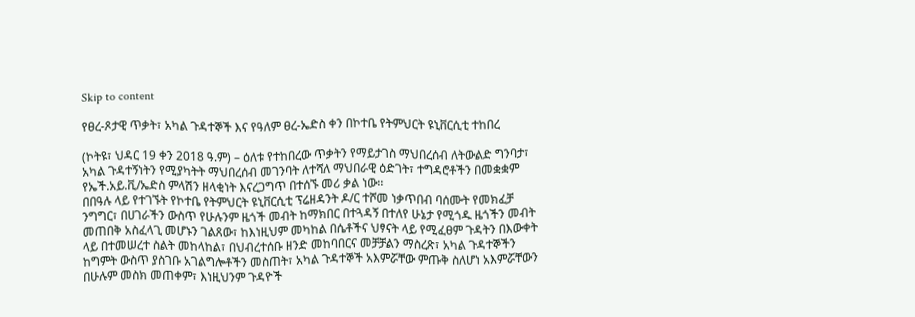Skip to content

የፀረ-ጾታዊ ጥቃት፣ አካል ጉዳተኞች እና የዓለም ፀረ-ኤድስ ቀን በኮተቤ የትምህርት ዩኒቨርሲቲ ተከበረ

(ኮትዩ፣ ህዳር 19 ቀን 2018 ዓ.ም) – ዕለቱ የተከበረው ጥቃትን የማይታገስ ማህበረሰብ ለትውልድ ግንባታ፣ አካል ጉዳተኝነትን የሚያካትት ማህበረሰብ መገንባት ለተሻለ ማህበራዊ ዕድገት፣ ተግዳሮቶችን በመቋቋም የኤች.አይ.ቪ/ኤድስ ምላሽን ዘላቂነት እናረጋግጥ በተሰኙ መሪ ቃል ነው፡፡
በበዓሉ ላይ የተገኙት የኮተቤ የትምህርት ዩኒቨርሲቲ ፕሬዘዳንት ዶ/ር ተሾመ ነቃጥበብ ባሰሙት የመክፈቻ ንግግር፣ በሀገራችን ውስጥ የሁሉንም ዜጎች መብት ከማክበር በተጓዳኝ በተለየ ሁኔታ የሚጎዱ ዜጎችን መብት መጠበቅ አስፈላጊ መሆኑን ገልጸው፣ ከእነዚህም መካከል በሴቶችና ህፃናት ላይ የሚፈፀም ጉዳትን በእውቀት ላይ በተመሠረተ ስልት መከላከል፣ በህብረተሰቡ ዘንድ መከባበርና መቻቻልን ማስረጽ፣ አካል ጉዳተኞችን ከግምት ውስጥ ያስገቡ አገልግሎቶችን መስጠት፣ አካል ጉዳተኞች አእምሯቸው ምጡቅ ስለሆነ አእምሯቸውን በሁሉም መስክ መጠቀም፣ እነዚህንም ጉዳዮች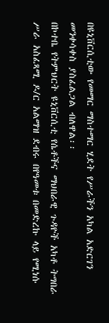በዩኒቨርሲቲው የመማር ማስተማር ሂደት የሥራችን አካል አድርገን መንቀሳቀስ ያስፈልጋል ብለዋል፡፡
በኮተቤ የትምህርት ዩኒቨርሲቲ የሴቶችና ማህበራዊ ጉዳዮች አካቶ ትግበራ ሥራ አስፈጻሚ ዶ/ር አልማዝ ደብሩ በየዓመቱ በመድረኩ ላይ የሚነሱ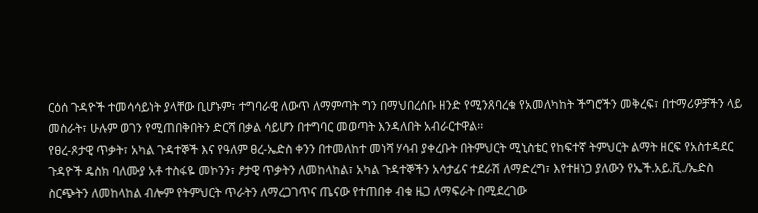ርዕሰ ጉዳዮች ተመሳሳይነት ያላቸው ቢሆኑም፣ ተግባራዊ ለውጥ ለማምጣት ግን በማህበረሰቡ ዘንድ የሚንጸባረቁ የአመለካከት ችግሮችን መቅረፍ፣ በተማሪዎቻችን ላይ መስራት፣ ሁሉም ወገን የሚጠበቅበትን ድርሻ በቃል ሳይሆን በተግባር መወጣት እንዳለበት አብራርተዋል፡፡
የፀረ-ጾታዊ ጥቃት፣ አካል ጉዳተኞች እና የዓለም ፀረ-ኤድስ ቀንን በተመለከተ መነሻ ሃሳብ ያቀረቡት በትምህርት ሚኒስቴር የከፍተኛ ትምህርት ልማት ዘርፍ የአስተዳደር ጉዳዮች ዴስክ ባለሙያ አቶ ተስፋዬ መኮንን፣ ፆታዊ ጥቃትን ለመከላከል፣ አካል ጉዳተኞችን አሳታፊና ተደራሽ ለማድረግ፣ እየተዘነጋ ያለውን የኤች.አይ.ቪ./ኤድስ ስርጭትን ለመከላከል ብሎም የትምህርት ጥራትን ለማረጋገጥና ጤናው የተጠበቀ ብቁ ዜጋ ለማፍራት በሚደረገው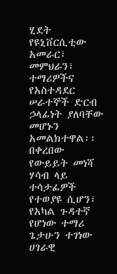ሂደት የዩኒቨርሲቲው አመራር፣ መምህራን፣ ተማሪዎችና የአስተዳደር ሠራተኞች ድርብ ኃላፊነት ያለባቸው መሆኑን አመልክተዋል፡፡
በቀረበው የውይይት መነሻ ሃሳብ ላይ ተሳታፊዎች የተወያዩ ሲሆን፣ የአካል ጉዳተኛ የሆነው ተማሪ ጌታሁን ተገነው ሀገራዊ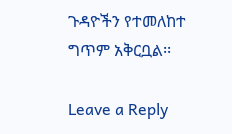ጉዳዮችን የተመለከተ ግጥም አቅርቧል፡፡

Leave a Reply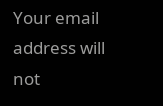Your email address will not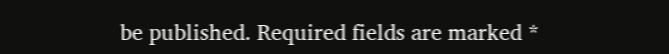be published. Required fields are marked *